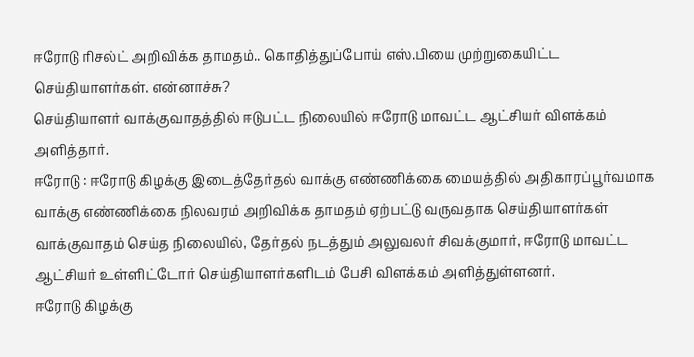ஈரோடு ரிசல்ட் அறிவிக்க தாமதம்.. கொதித்துப்போய் எஸ்.பியை முற்றுகையிட்ட செய்தியாளர்கள். என்னாச்சு?
செய்தியாளர் வாக்குவாதத்தில் ஈடுபட்ட நிலையில் ஈரோடு மாவட்ட ஆட்சியர் விளக்கம் அளித்தார்.
ஈரோடு : ஈரோடு கிழக்கு இடைத்தேர்தல் வாக்கு எண்ணிக்கை மையத்தில் அதிகாரப்பூர்வமாக வாக்கு எண்ணிக்கை நிலவரம் அறிவிக்க தாமதம் ஏற்பட்டு வருவதாக செய்தியாளர்கள் வாக்குவாதம் செய்த நிலையில், தேர்தல் நடத்தும் அலுவலர் சிவக்குமார், ஈரோடு மாவட்ட ஆட்சியர் உள்ளிட்டோர் செய்தியாளர்களிடம் பேசி விளக்கம் அளித்துள்ளனர்.
ஈரோடு கிழக்கு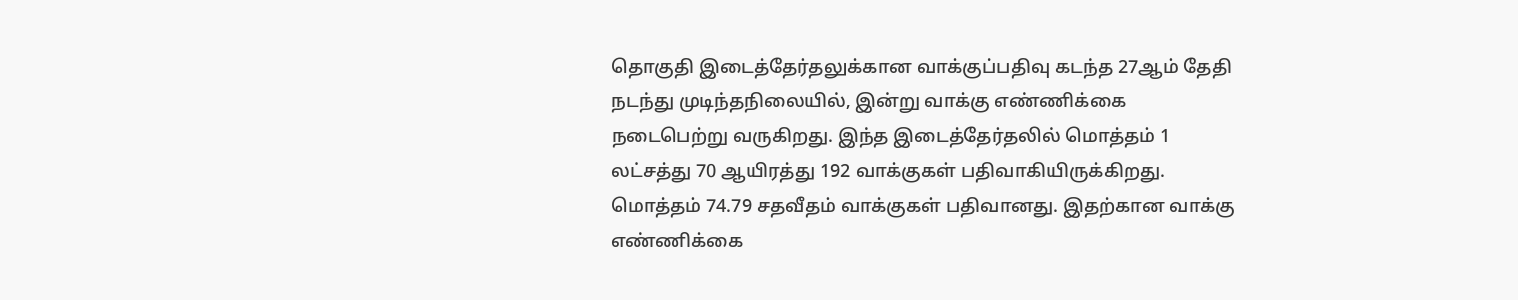தொகுதி இடைத்தேர்தலுக்கான வாக்குப்பதிவு கடந்த 27ஆம் தேதி நடந்து முடிந்தநிலையில், இன்று வாக்கு எண்ணிக்கை நடைபெற்று வருகிறது. இந்த இடைத்தேர்தலில் மொத்தம் 1 லட்சத்து 70 ஆயிரத்து 192 வாக்குகள் பதிவாகியிருக்கிறது. மொத்தம் 74.79 சதவீதம் வாக்குகள் பதிவானது. இதற்கான வாக்கு எண்ணிக்கை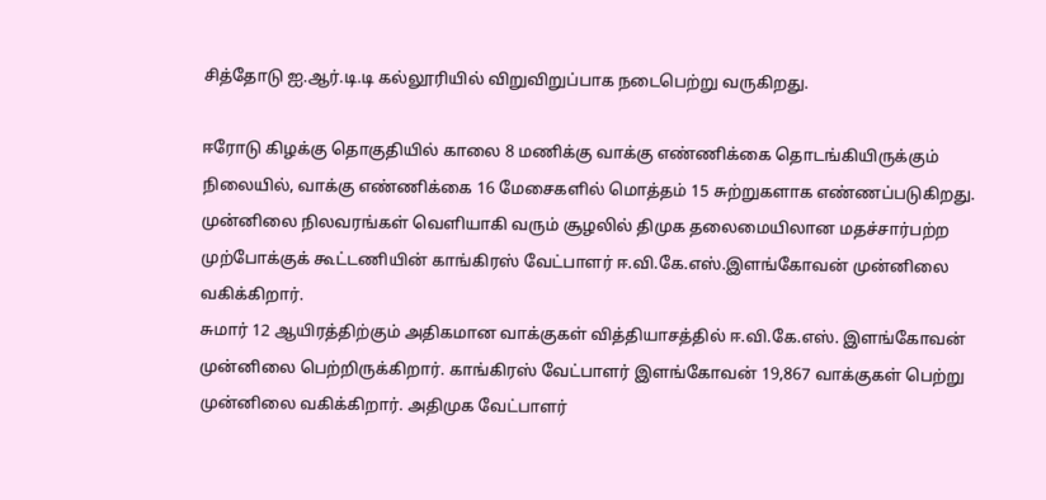சித்தோடு ஐ.ஆர்.டி.டி கல்லூரியில் விறுவிறுப்பாக நடைபெற்று வருகிறது.

ஈரோடு கிழக்கு தொகுதியில் காலை 8 மணிக்கு வாக்கு எண்ணிக்கை தொடங்கியிருக்கும் நிலையில், வாக்கு எண்ணிக்கை 16 மேசைகளில் மொத்தம் 15 சுற்றுகளாக எண்ணப்படுகிறது. முன்னிலை நிலவரங்கள் வெளியாகி வரும் சூழலில் திமுக தலைமையிலான மதச்சார்பற்ற முற்போக்குக் கூட்டணியின் காங்கிரஸ் வேட்பாளர் ஈ.வி.கே.எஸ்.இளங்கோவன் முன்னிலை வகிக்கிறார்.
சுமார் 12 ஆயிரத்திற்கும் அதிகமான வாக்குகள் வித்தியாசத்தில் ஈ.வி.கே.எஸ். இளங்கோவன் முன்னிலை பெற்றிருக்கிறார். காங்கிரஸ் வேட்பாளர் இளங்கோவன் 19,867 வாக்குகள் பெற்று முன்னிலை வகிக்கிறார். அதிமுக வேட்பாளர்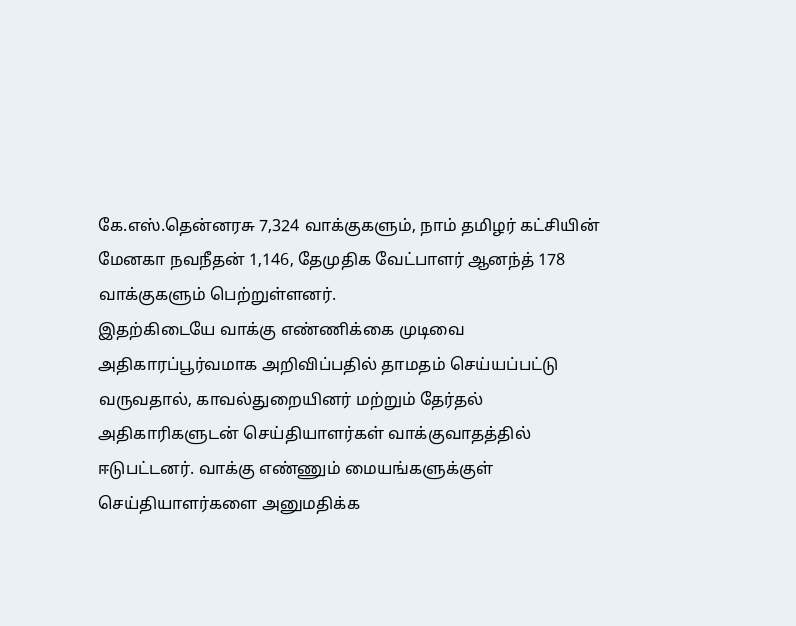கே.எஸ்.தென்னரசு 7,324 வாக்குகளும், நாம் தமிழர் கட்சியின் மேனகா நவநீதன் 1,146, தேமுதிக வேட்பாளர் ஆனந்த் 178 வாக்குகளும் பெற்றுள்ளனர்.
இதற்கிடையே வாக்கு எண்ணிக்கை முடிவை அதிகாரப்பூர்வமாக அறிவிப்பதில் தாமதம் செய்யப்பட்டு வருவதால், காவல்துறையினர் மற்றும் தேர்தல் அதிகாரிகளுடன் செய்தியாளர்கள் வாக்குவாதத்தில் ஈடுபட்டனர். வாக்கு எண்ணும் மையங்களுக்குள் செய்தியாளர்களை அனுமதிக்க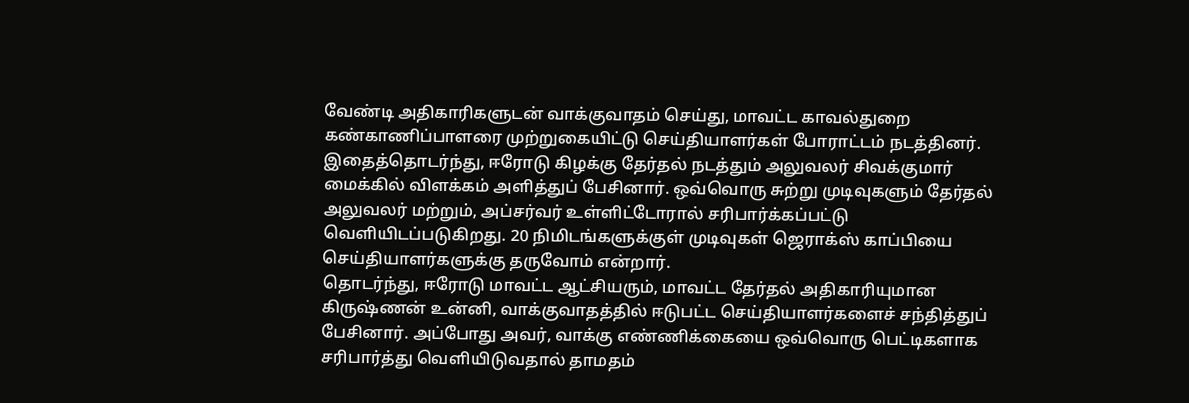வேண்டி அதிகாரிகளுடன் வாக்குவாதம் செய்து, மாவட்ட காவல்துறை கண்காணிப்பாளரை முற்றுகையிட்டு செய்தியாளர்கள் போராட்டம் நடத்தினர்.
இதைத்தொடர்ந்து, ஈரோடு கிழக்கு தேர்தல் நடத்தும் அலுவலர் சிவக்குமார் மைக்கில் விளக்கம் அளித்துப் பேசினார். ஒவ்வொரு சுற்று முடிவுகளும் தேர்தல் அலுவலர் மற்றும், அப்சர்வர் உள்ளிட்டோரால் சரிபார்க்கப்பட்டு வெளியிடப்படுகிறது. 20 நிமிடங்களுக்குள் முடிவுகள் ஜெராக்ஸ் காப்பியை செய்தியாளர்களுக்கு தருவோம் என்றார்.
தொடர்ந்து, ஈரோடு மாவட்ட ஆட்சியரும், மாவட்ட தேர்தல் அதிகாரியுமான கிருஷ்ணன் உன்னி, வாக்குவாதத்தில் ஈடுபட்ட செய்தியாளர்களைச் சந்தித்துப் பேசினார். அப்போது அவர், வாக்கு எண்ணிக்கையை ஒவ்வொரு பெட்டிகளாக சரிபார்த்து வெளியிடுவதால் தாமதம்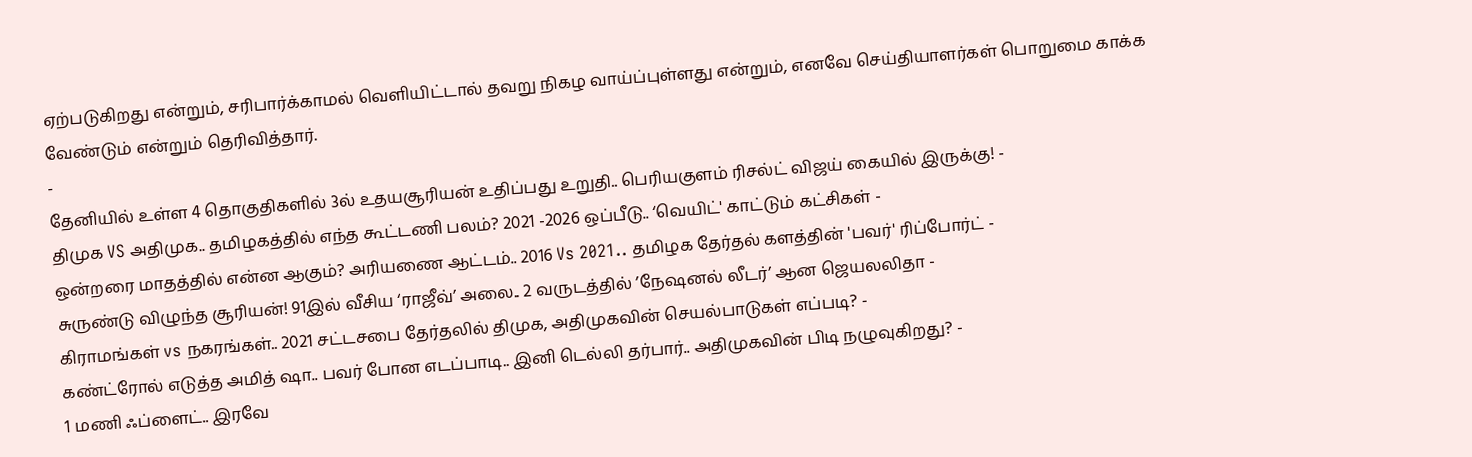ஏற்படுகிறது என்றும், சரிபார்க்காமல் வெளியிட்டால் தவறு நிகழ வாய்ப்புள்ளது என்றும், எனவே செய்தியாளர்கள் பொறுமை காக்க வேண்டும் என்றும் தெரிவித்தார்.
-
தேனியில் உள்ள 4 தொகுதிகளில் 3ல் உதயசூரியன் உதிப்பது உறுதி.. பெரியகுளம் ரிசல்ட் விஜய் கையில் இருக்கு! -
திமுக VS அதிமுக.. தமிழகத்தில் எந்த கூட்டணி பலம்? 2021 -2026 ஒப்பீடு.. ‘வெயிட்' காட்டும் கட்சிகள் -
ஒன்றரை மாதத்தில் என்ன ஆகும்? அரியணை ஆட்டம்.. 2016 Vs 2021.. தமிழக தேர்தல் களத்தின் 'பவர்' ரிப்போர்ட் -
சுருண்டு விழுந்த சூரியன்! 91இல் வீசிய ‘ராஜீவ்’ அலை.. 2 வருடத்தில் ’நேஷனல் லீடர்’ ஆன ஜெயலலிதா -
கிராமங்கள் vs நகரங்கள்.. 2021 சட்டசபை தேர்தலில் திமுக, அதிமுகவின் செயல்பாடுகள் எப்படி? -
கண்ட்ரோல் எடுத்த அமித் ஷா.. பவர் போன எடப்பாடி.. இனி டெல்லி தர்பார்.. அதிமுகவின் பிடி நழுவுகிறது? -
1 மணி ஃப்ளைட்.. இரவே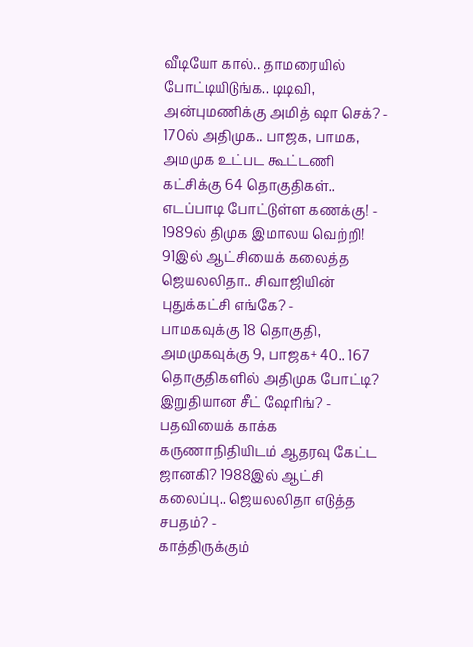வீடியோ கால்.. தாமரையில் போட்டியிடுங்க.. டிடிவி, அன்புமணிக்கு அமித் ஷா செக்? -
170ல் அதிமுக.. பாஜக, பாமக, அமமுக உட்பட கூட்டணி கட்சிக்கு 64 தொகுதிகள்.. எடப்பாடி போட்டுள்ள கணக்கு! -
1989ல் திமுக இமாலய வெற்றி! 91இல் ஆட்சியைக் கலைத்த ஜெயலலிதா.. சிவாஜியின் புதுக்கட்சி எங்கே? -
பாமகவுக்கு 18 தொகுதி, அமமுகவுக்கு 9, பாஜக+ 40.. 167 தொகுதிகளில் அதிமுக போட்டி? இறுதியான சீட் ஷேரிங்? -
பதவியைக் காக்க கருணாநிதியிடம் ஆதரவு கேட்ட ஜானகி? 1988இல் ஆட்சி கலைப்பு.. ஜெயலலிதா எடுத்த சபதம்? -
காத்திருக்கும்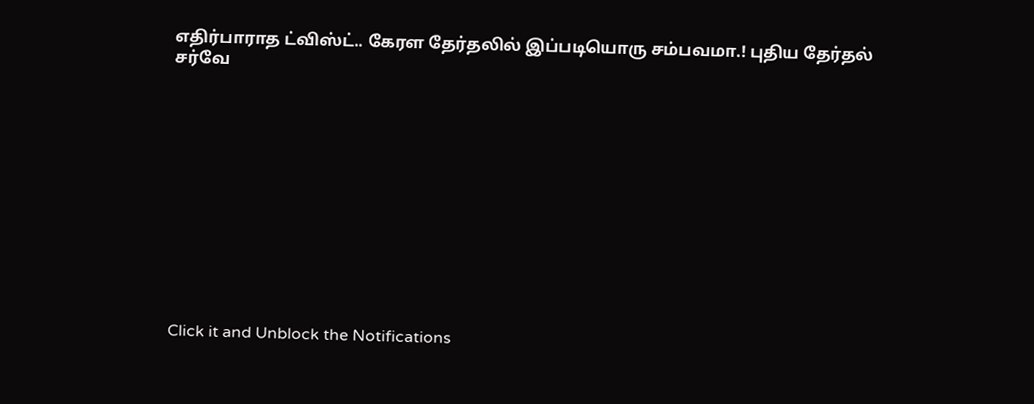எதிர்பாராத ட்விஸ்ட்.. கேரள தேர்தலில் இப்படியொரு சம்பவமா.! புதிய தேர்தல் சர்வே












Click it and Unblock the Notifications